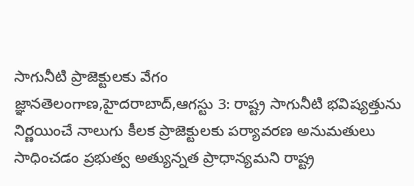సాగునీటి ప్రాజెక్టులకు వేగం
జ్ఞానతెలంగాణ,హైదరాబాద్,ఆగస్టు 3: రాష్ట్ర సాగునీటి భవిష్యత్తును నిర్ణయించే నాలుగు కీలక ప్రాజెక్టులకు పర్యావరణ అనుమతులు సాధించడం ప్రభుత్వ అత్యున్నత ప్రాధాన్యమని రాష్ట్ర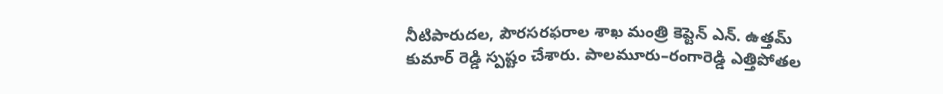నీటిపారుదల, పౌరసరఫరాల శాఖ మంత్రి కెప్టెన్ ఎన్. ఉత్తమ్ కుమార్ రెడ్డి స్పష్టం చేశారు. పాలమూరు–రంగారెడ్డి ఎత్తిపోతల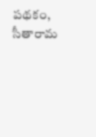పథకం, సీతారామ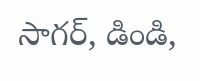సాగర్, డిండి,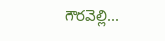గౌరవెల్లి...